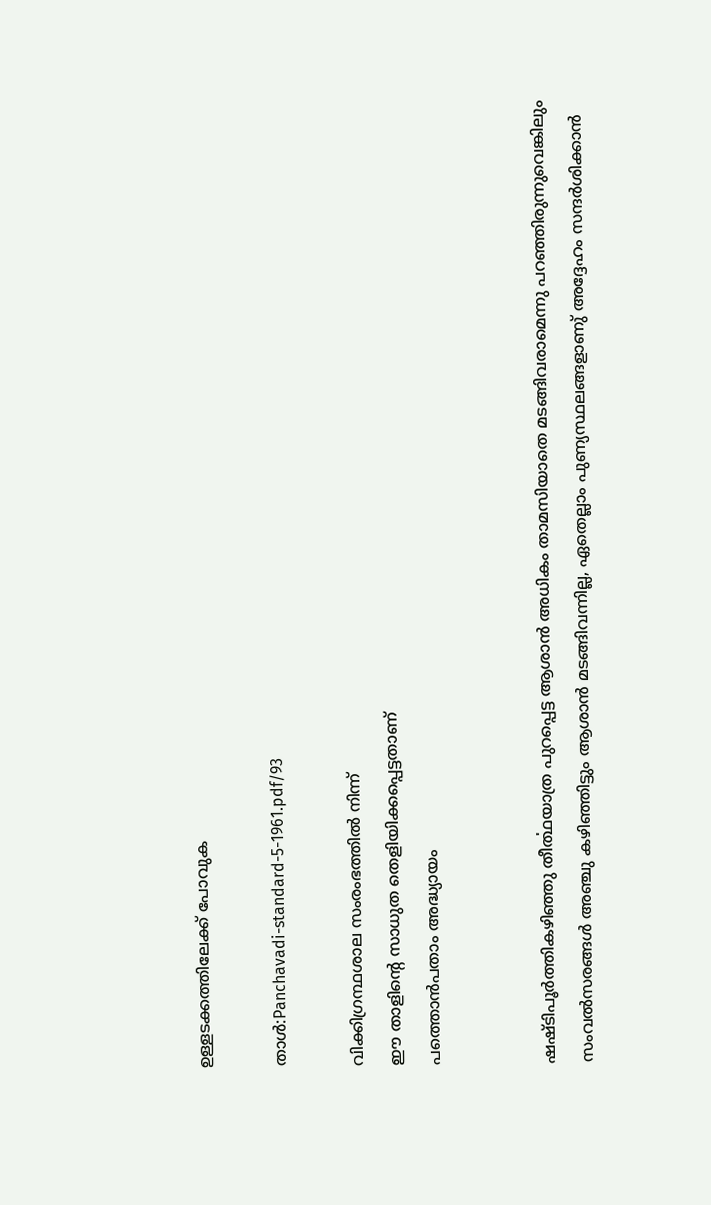ഉള്ളടക്കത്തിലേക്ക് പോവുക

താൾ:Panchavadi-standard-5-1961.pdf/93

വിക്കിഗ്രന്ഥശാല സംരംഭത്തിൽ നിന്ന്
ഈ താളിന്റെ സാധുത തെളിയിക്കപ്പെട്ടതാണ്
പത്തൊൻപതാം അദ്ധ്യായം


ഷഷ്ടിപൂർത്തികഴിഞ്ഞു തീൎത്ഥയാത്ര പുറപ്പെട്ട ആശാൻ അധികം താമസിയാതെ മടങ്ങിവരാമെന്നു പറഞ്ഞിരുന്നുവെങ്കിലും സംവൽസരങ്ങൾ അഞ്ചു കഴിഞ്ഞിട്ടും ആശാൻ മടങ്ങിവന്നില്ല, ഏതെല്ലാം പുണ്യസ്ഥലങ്ങളാണു് അദ്ദേഹം സന്ദർശിക്കാൻ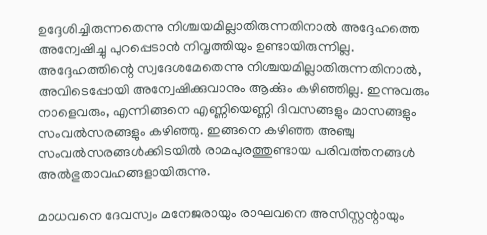ഉദ്ദേശിച്ചിരുന്നതെന്നു നിശ്ചയമില്ലാതിരുന്നതിനാൽ അദ്ദേഹത്തെ അന്വേഷിച്ചു പുറപ്പെടാൻ നിവൃത്തിയും ഉണ്ടായിരുന്നില്ല. അദ്ദേഹത്തിന്റെ സ്വദേശമേതെന്നു നിശ്ചയമില്ലാതിരുന്നതിനാൽ, അവിടെപ്പോയി അന്വേഷിക്കുവാനും ആൎക്കും കഴിഞ്ഞില്ല. ഇന്നുവരും നാളെവരും, എന്നിങ്ങനെ എണ്ണിയെണ്ണി ദിവസങ്ങളും മാസങ്ങളും സംവൽസരങ്ങളും കഴിഞ്ഞു. ഇങ്ങനെ കഴിഞ്ഞ അഞ്ചു സംവൽസരങ്ങൾക്കിടയിൽ രാമപുരത്തുണ്ടായ പരിവൎത്തനങ്ങൾ അൽഭുതാവഹങ്ങളായിരുന്നു.

മാധവനെ ദേവസ്വം മനേജരായും രാഘവനെ അസിസ്റ്റന്റായും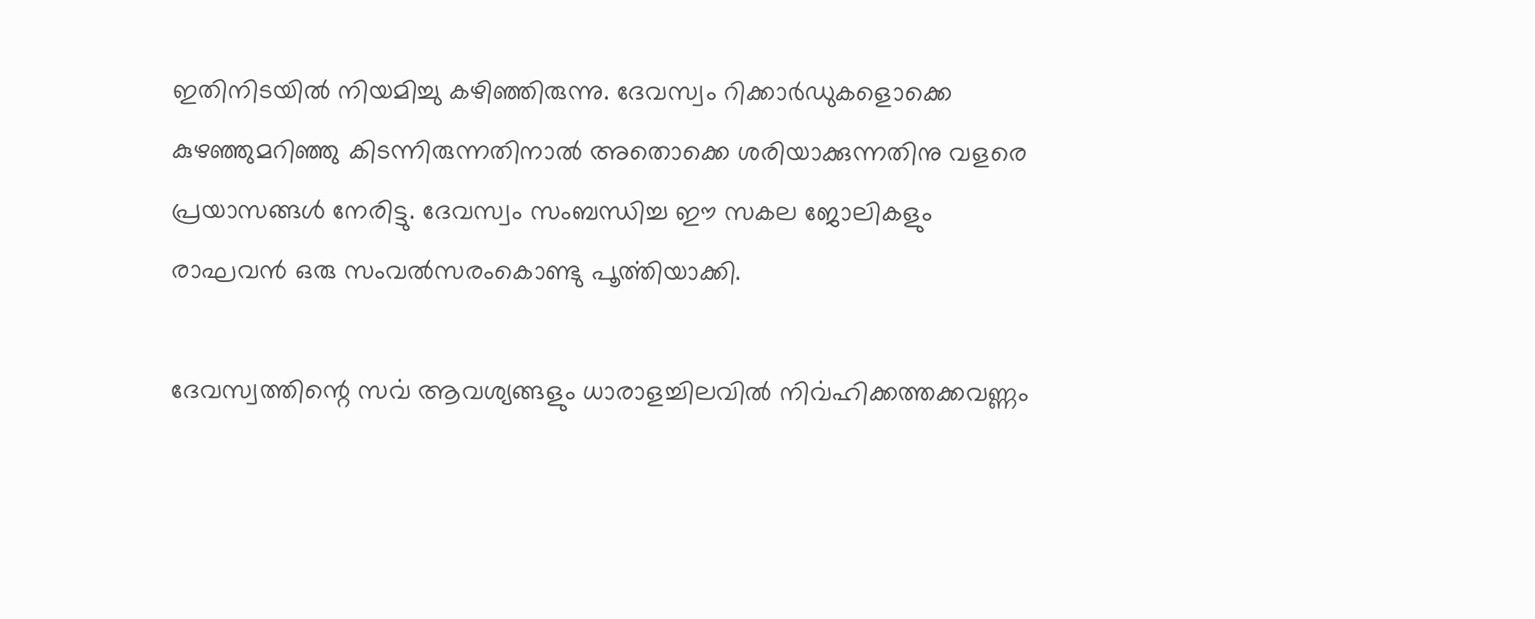ഇതിനിടയിൽ നിയമിച്ചു കഴിഞ്ഞിരുന്നു. ദേവസ്വം റിക്കാർഡുകളൊക്കെ കുഴഞ്ഞുമറിഞ്ഞു കിടന്നിരുന്നതിനാൽ അതൊക്കെ ശരിയാക്കുന്നതിനു വളരെ പ്രയാസങ്ങൾ നേരിട്ടു. ദേവസ്വം സംബന്ധിച്ച ഈ സകല ജോലികളും രാഘവൻ ഒരു സംവൽസരംകൊണ്ടു പൂൎത്തിയാക്കി.

ദേവസ്വത്തിന്റെ സൎവ ആവശ്യങ്ങളും ധാരാളച്ചിലവിൽ നിൎവഹിക്കത്തക്കവണ്ണം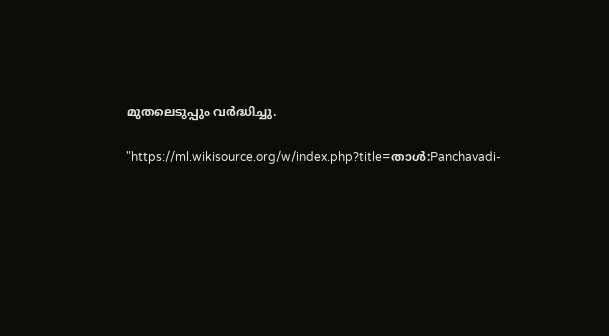മുതലെടുപ്പും വർദ്ധിച്ചു.

"https://ml.wikisource.org/w/index.php?title=താൾ:Panchavadi-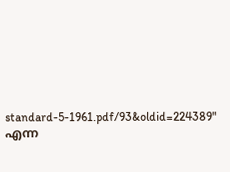standard-5-1961.pdf/93&oldid=224389" എന്ന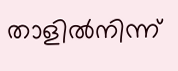താളിൽനിന്ന്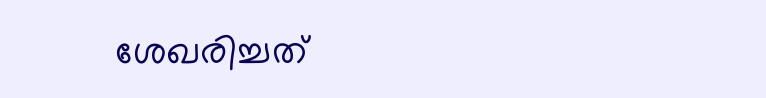ശേഖരിച്ചത്